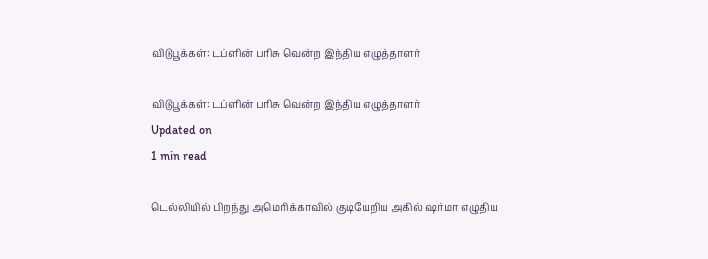விடுபூக்கள்: டப்ளின் பரிசு வென்ற இந்திய எழுத்தாளர்

விடுபூக்கள்: டப்ளின் பரிசு வென்ற இந்திய எழுத்தாளர்
Updated on
1 min read

டெல்லியில் பிறந்து அமெரிக்காவில் குடியேறிய அகில் ஷர்மா எழுதிய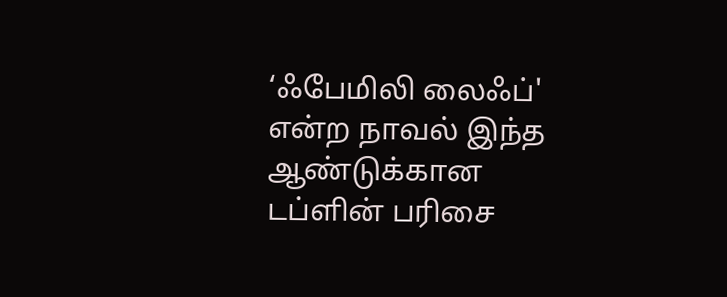‘ஃபேமிலி லைஃப்' என்ற நாவல் இந்த ஆண்டுக்கான டப்ளின் பரிசை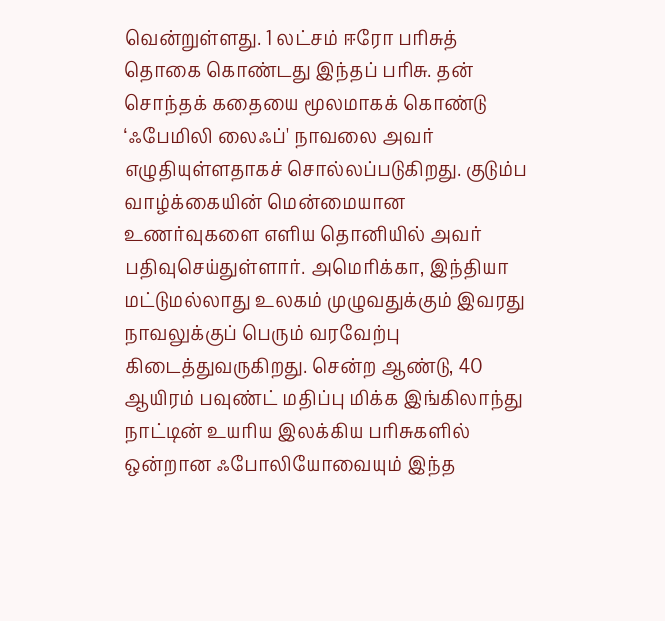வென்றுள்ளது. 1 லட்சம் ஈரோ பரிசுத் தொகை கொண்டது இந்தப் பரிசு. தன் சொந்தக் கதையை மூலமாகக் கொண்டு ‘ஃபேமிலி லைஃப்' நாவலை அவர் எழுதியுள்ளதாகச் சொல்லப்படுகிறது. குடும்ப வாழ்க்கையின் மென்மையான உணர்வுகளை எளிய தொனியில் அவர் பதிவுசெய்துள்ளார். அமெரிக்கா, இந்தியா மட்டுமல்லாது உலகம் முழுவதுக்கும் இவரது நாவலுக்குப் பெரும் வரவேற்பு கிடைத்துவருகிறது. சென்ற ஆண்டு, 40 ஆயிரம் பவுண்ட் மதிப்பு மிக்க இங்கிலாந்து நாட்டின் உயரிய இலக்கிய பரிசுகளில் ஒன்றான ஃபோலியோவையும் இந்த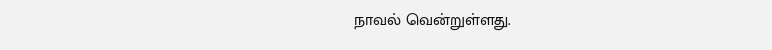நாவல் வென்றுள்ளது.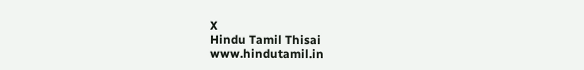X
Hindu Tamil Thisai
www.hindutamil.in